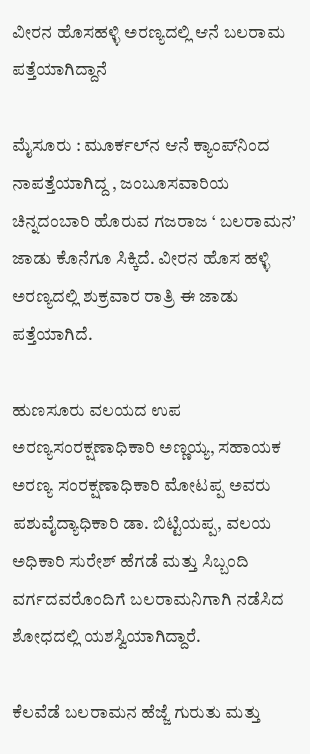ವೀರನ ಹೊಸಹಳ್ಳಿ ಅರಣ್ಯದಲ್ಲಿ ಆನೆ ಬಲರಾಮ ಪತ್ತೆಯಾಗಿದ್ದಾನೆ

ಮೈಸೂರು : ಮೂರ್ಕಲ್‌ನ ಆನೆ ಕ್ಯಾಂಪ್‌ನಿಂದ ನಾಪತ್ತೆಯಾಗಿದ್ದ , ಜಂಬೂಸವಾರಿಯ ಚಿನ್ನದಂಬಾರಿ ಹೊರುವ ಗಜರಾಜ ‘ ಬಲರಾಮನ’ ಜಾಡು ಕೊನೆಗೂ ಸಿಕ್ಕಿದೆ. ವೀರನ ಹೊಸ ಹಳ್ಳಿ ಅರಣ್ಯದಲ್ಲಿ ಶುಕ್ರವಾರ ರಾತ್ರಿ ಈ ಜಾಡು ಪತ್ತೆಯಾಗಿದೆ.

ಹುಣಸೂರು ವಲಯದ ಉಪ ಅರಣ್ಯಸಂರಕ್ಷಣಾಧಿಕಾರಿ ಅಣ್ಣಯ್ಯ, ಸಹಾಯಕ ಅರಣ್ಯ ಸಂರಕ್ಷಣಾಧಿಕಾರಿ ಮೋಟಪ್ಪ ಅವರು ಪಶುವೈದ್ಯಾಧಿಕಾರಿ ಡಾ. ಬಿಟ್ಟಿಯಪ್ಪ, ವಲಯ ಅಧಿಕಾರಿ ಸುರೇಶ್‌ ಹೆಗಡೆ ಮತ್ತು ಸಿಬ್ಬಂದಿ ವರ್ಗದವರೊಂದಿಗೆ ಬಲರಾಮನಿಗಾಗಿ ನಡೆಸಿದ ಶೋಧದಲ್ಲಿ ಯಶಸ್ವಿಯಾಗಿದ್ದಾರೆ.

ಕೆಲವೆಡೆ ಬಲರಾಮನ ಹೆಜ್ಜೆ ಗುರುತು ಮತ್ತು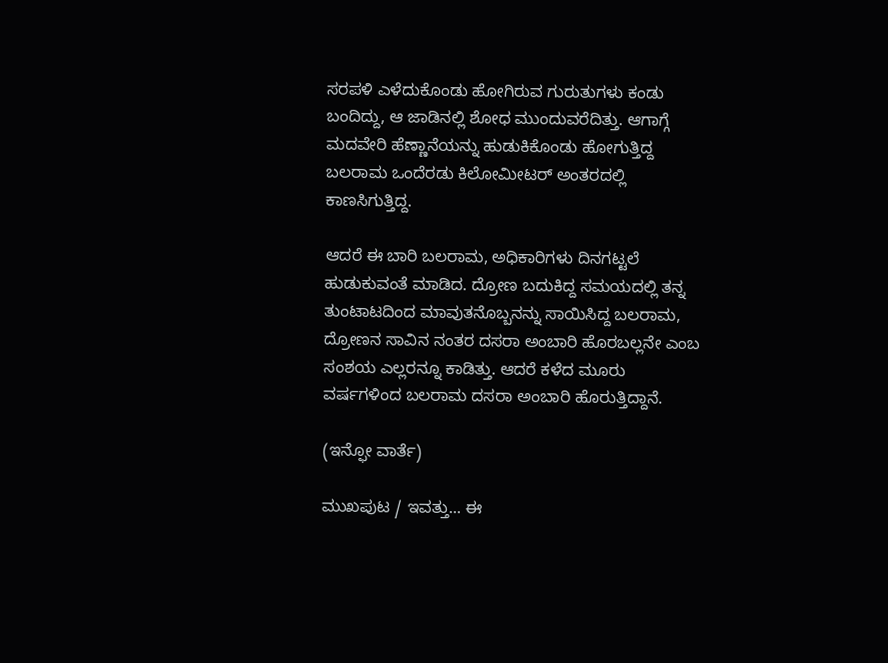ಸರಪಳಿ ಎಳೆದುಕೊಂಡು ಹೋಗಿರುವ ಗುರುತುಗಳು ಕಂಡು ಬಂದಿದ್ದು, ಆ ಜಾಡಿನಲ್ಲಿ ಶೋಧ ಮುಂದುವರೆದಿತ್ತು. ಆಗಾಗ್ಗೆ ಮದವೇರಿ ಹೆಣ್ಣಾನೆಯನ್ನು ಹುಡುಕಿಕೊಂಡು ಹೋಗುತ್ತಿದ್ದ ಬಲರಾಮ ಒಂದೆರಡು ಕಿಲೋಮೀಟರ್‌ ಅಂತರದಲ್ಲಿ ಕಾಣಸಿಗುತ್ತಿದ್ದ.

ಆದರೆ ಈ ಬಾರಿ ಬಲರಾಮ, ಅಧಿಕಾರಿಗಳು ದಿನಗಟ್ಟಲೆ ಹುಡುಕುವಂತೆ ಮಾಡಿದ. ದ್ರೋಣ ಬದುಕಿದ್ದ ಸಮಯದಲ್ಲಿ ತನ್ನ ತುಂಟಾಟದಿಂದ ಮಾವುತನೊಬ್ಬನನ್ನು ಸಾಯಿಸಿದ್ದ ಬಲರಾಮ, ದ್ರೋಣನ ಸಾವಿನ ನಂತರ ದಸರಾ ಅಂಬಾರಿ ಹೊರಬಲ್ಲನೇ ಎಂಬ ಸಂಶಯ ಎಲ್ಲರನ್ನೂ ಕಾಡಿತ್ತು. ಆದರೆ ಕಳೆದ ಮೂರು ವರ್ಷಗಳಿಂದ ಬಲರಾಮ ದಸರಾ ಅಂಬಾರಿ ಹೊರುತ್ತಿದ್ದಾನೆ.

(ಇನ್ಫೋ ವಾರ್ತೆ)

ಮುಖಪುಟ / ಇವತ್ತು... ಈ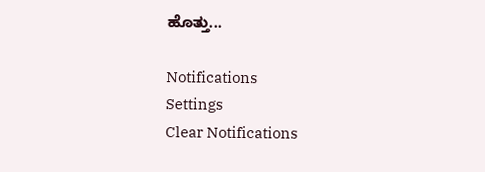ಹೊತ್ತು...

Notifications
Settings
Clear Notifications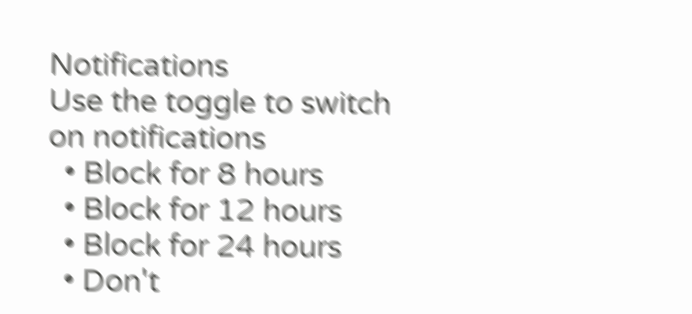Notifications
Use the toggle to switch on notifications
  • Block for 8 hours
  • Block for 12 hours
  • Block for 24 hours
  • Don't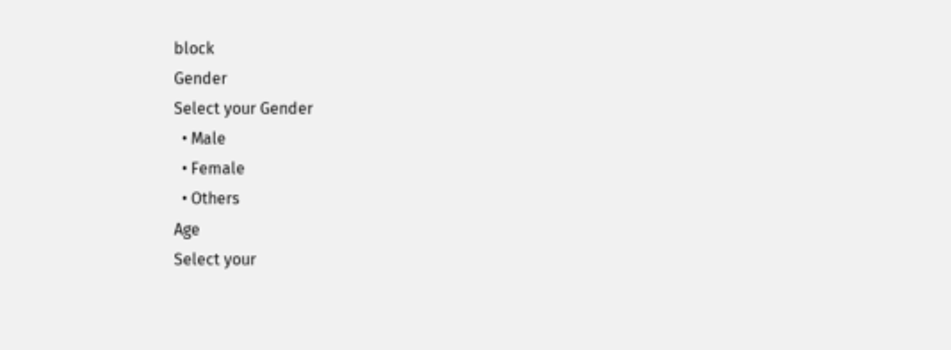block
Gender
Select your Gender
  • Male
  • Female
  • Others
Age
Select your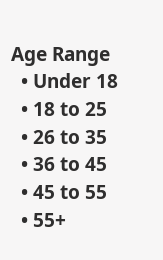Age Range
  • Under 18
  • 18 to 25
  • 26 to 35
  • 36 to 45
  • 45 to 55
  • 55+